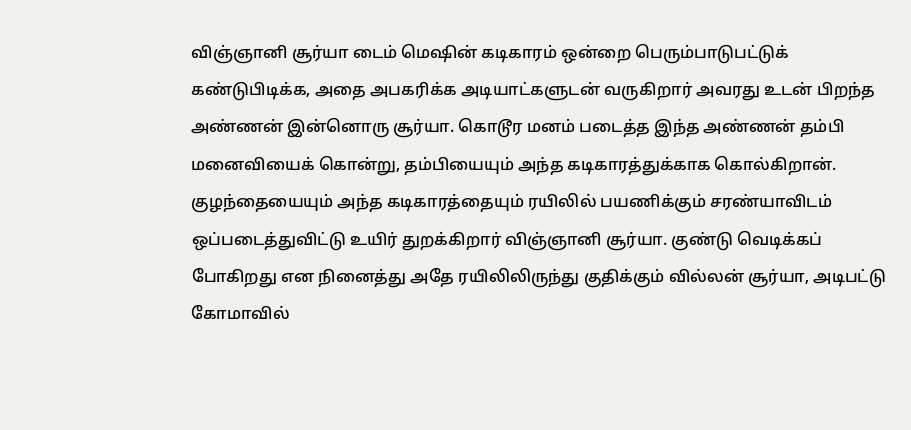விஞ்ஞானி சூர்யா டைம் மெஷின் கடிகாரம் ஒன்றை பெரும்பாடுபட்டுக் கண்டுபிடிக்க, அதை அபகரிக்க அடியாட்களுடன் வருகிறார் அவரது உடன் பிறந்த அண்ணன் இன்னொரு சூர்யா. கொடூர மனம் படைத்த இந்த அண்ணன் தம்பி மனைவியைக் கொன்று, தம்பியையும் அந்த கடிகாரத்துக்காக கொல்கிறான். குழந்தையையும் அந்த கடிகாரத்தையும் ரயிலில் பயணிக்கும் சரண்யாவிடம் ஒப்படைத்துவிட்டு உயிர் துறக்கிறார் விஞ்ஞானி சூர்யா. குண்டு வெடிக்கப் போகிறது என நினைத்து அதே ரயிலிலிருந்து குதிக்கும் வில்லன் சூர்யா, அடிபட்டு கோமாவில்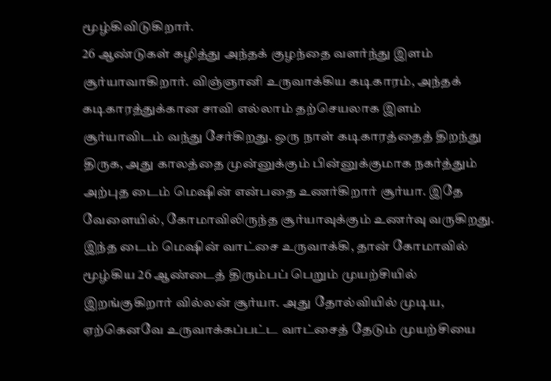மூழ்கிவிடுகிறார்.
26 ஆண்டுகள் கழித்து அந்தக் குழந்தை வளர்ந்து இளம் சூர்யாவாகிறார். விஞ்ஞானி உருவாக்கிய கடிகாரம், அந்தக் கடிகாரத்துக்கான சாவி எல்லாம் தற்செயலாக இளம் சூர்யாவிடம் வந்து சேர்கிறது. ஒரு நாள் கடிகாரத்தைத் திறந்து திருக, அது காலத்தை முன்னுக்கும் பின்னுக்குமாக நகர்த்தும் அற்புத டைம் மெஷின் என்பதை உணர்கிறார் சூர்யா. இதே வேளையில், கோமாவிலிருந்த சூர்யாவுக்கும் உணர்வு வருகிறது. இந்த டைம் மெஷின் வாட்சை உருவாக்கி, தான் கோமாவில் மூழ்கிய 26 ஆண்டைத் திரும்பப் பெறும் முயற்சியில் இறங்குகிறார் வில்லன் சூர்யா. அது தோல்வியில் முடிய, ஏற்கெனவே உருவாக்கப்பட்ட வாட்சைத் தேடும் முயற்சியை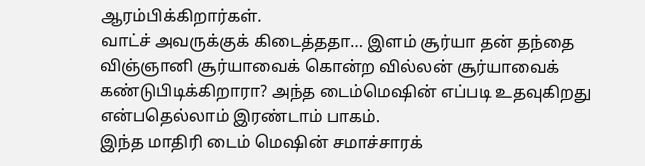ஆரம்பிக்கிறார்கள்.
வாட்ச் அவருக்குக் கிடைத்ததா… இளம் சூர்யா தன் தந்தை விஞ்ஞானி சூர்யாவைக் கொன்ற வில்லன் சூர்யாவைக் கண்டுபிடிக்கிறாரா? அந்த டைம்மெஷின் எப்படி உதவுகிறது என்பதெல்லாம் இரண்டாம் பாகம்.
இந்த மாதிரி டைம் மெஷின் சமாச்சாரக்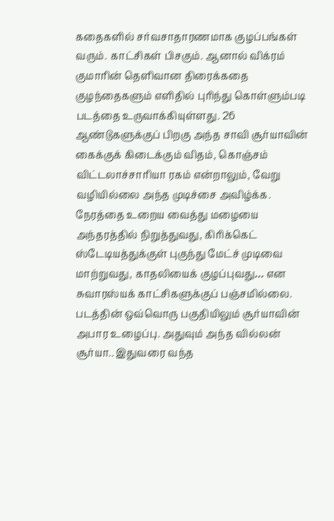கதைகளில் சர்வசாதாரணமாக குழப்பங்கள் வரும். காட்சிகள் பிசகும். ஆனால் விக்ரம் குமாரின் தெளிவான திரைக்கதை குழந்தைகளும் எளிதில் புரிந்து கொள்ளும்படி படத்தை உருவாக்கியுள்ளது. 26 ஆண்டுகளுக்குப் பிறகு அந்த சாவி சூர்யாவின் கைக்குக் கிடைக்கும் விதம், கொஞ்சம் விட்டலாச்சாரியா ரகம் என்றாலும், வேறு வழியில்லை அந்த முடிச்சை அவிழ்க்க. நேரத்தை உறைய வைத்து மழையை அந்தரத்தில் நிறுத்துவது, கிரிக்கெட் ஸ்டேடியத்துக்குள் புகுந்து மேட்ச் முடிவை மாற்றுவது, காதலியைக் குழப்புவது… என சுவாரஸ்யக் காட்சிகளுக்குப் பஞ்சமில்லை. படத்தின் ஒவ்வொரு பகுதியிலும் சூர்யாவின் அபார உழைப்பு. அதுவும் அந்த வில்லன் சூர்யா.. இதுவரை வந்த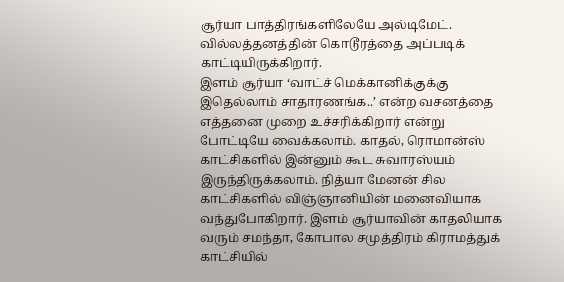சூர்யா பாத்திரங்களிலேயே அல்டிமேட். வில்லத்தனத்தின் கொடூரத்தை அப்படிக் காட்டியிருக்கிறார்.
இளம் சூர்யா ‘வாட்ச் மெக்கானிக்குக்கு இதெல்லாம் சாதாரணங்க..’ என்ற வசனத்தை எத்தனை முறை உச்சரிக்கிறார் என்று போட்டியே வைக்கலாம். காதல், ரொமான்ஸ் காட்சிகளில் இன்னும் கூட சுவாரஸ்யம் இருந்திருக்கலாம். நித்யா மேனன் சில காட்சிகளில் விஞ்ஞானியின் மனைவியாக வந்துபோகிறார். இளம் சூர்யாவின் காதலியாக வரும் சமந்தா, கோபால சமுத்திரம் கிராமத்துக் காட்சியில்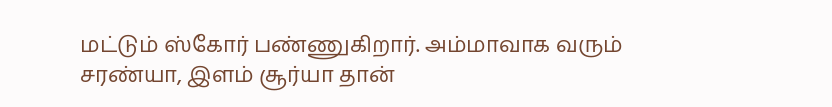மட்டும் ஸ்கோர் பண்ணுகிறார். அம்மாவாக வரும் சரண்யா, இளம் சூர்யா தான்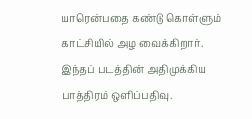யாரென்பதை கண்டு கொள்ளும் காட்சியில் அழ வைக்கிறார். இந்தப் படத்தின் அதிமுக்கிய பாத்திரம் ஒளிப்பதிவு.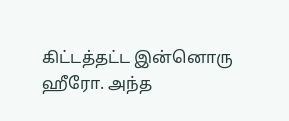கிட்டத்தட்ட இன்னொரு ஹீரோ. அந்த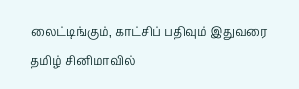லைட்டிங்கும், காட்சிப் பதிவும் இதுவரை தமிழ் சினிமாவில்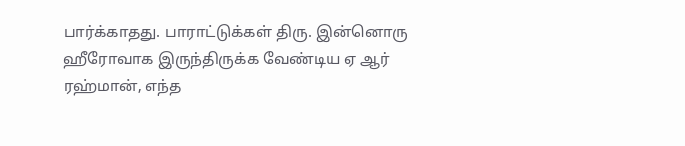பார்க்காதது. பாராட்டுக்கள் திரு. இன்னொரு ஹீரோவாக இருந்திருக்க வேண்டிய ஏ ஆர் ரஹ்மான், எந்த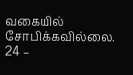வகையில் சோபிக்கவில்லை.
24 –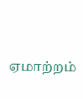ஏமாற்றம்